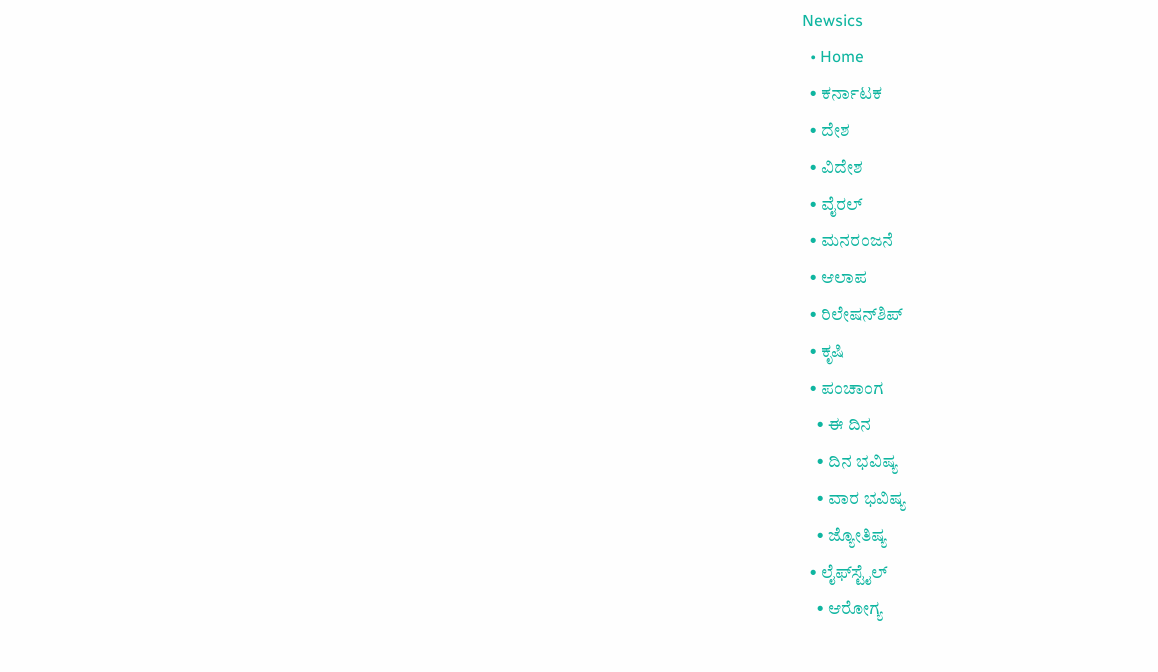Newsics
  • Home
  • ಕರ್ನಾಟಕ
  • ದೇಶ
  • ವಿದೇಶ
  • ವೈರಲ್
  • ಮನರಂಜನೆ
  • ಆಲಾಪ
  • ರಿಲೇಷನ್‌ಶಿಪ್
  • ಕೃಷಿ
  • ಪಂಚಾಂಗ
    • ಈ ದಿನ
    • ದಿನ ಭವಿಷ್ಯ
    • ವಾರ ಭವಿಷ್ಯ
    • ಜ್ಯೋತಿಷ್ಯ
  • ಲೈಫ್‌ಸ್ಟೈಲ್
    • ಆರೋಗ್ಯ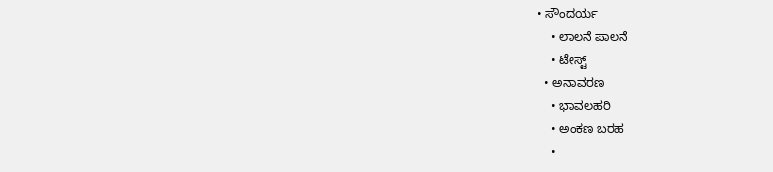• ಸೌಂದರ್ಯ
    • ಲಾಲನೆ ಪಾಲನೆ
    • ಟೇಸ್ಟ್
  • ಅನಾವರಣ
    • ಭಾವಲಹರಿ
    • ಅಂಕಣ ಬರಹ
    •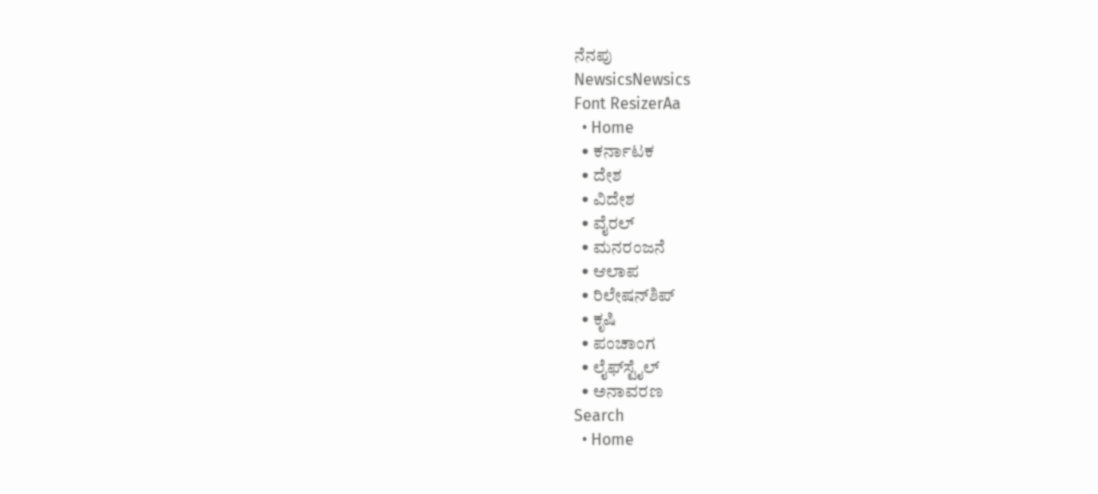ನೆನಪು
NewsicsNewsics
Font ResizerAa
  • Home
  • ಕರ್ನಾಟಕ
  • ದೇಶ
  • ವಿದೇಶ
  • ವೈರಲ್
  • ಮನರಂಜನೆ
  • ಆಲಾಪ
  • ರಿಲೇಷನ್‌ಶಿಪ್
  • ಕೃಷಿ
  • ಪಂಚಾಂಗ
  • ಲೈಫ್‌ಸ್ಟೈಲ್
  • ಅನಾವರಣ
Search
  • Home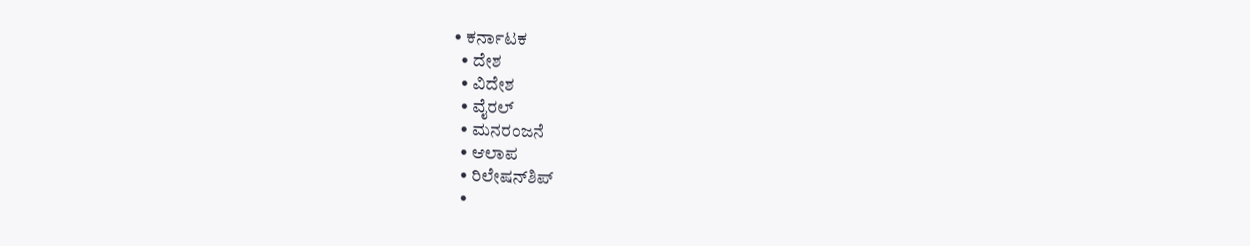• ಕರ್ನಾಟಕ
  • ದೇಶ
  • ವಿದೇಶ
  • ವೈರಲ್
  • ಮನರಂಜನೆ
  • ಆಲಾಪ
  • ರಿಲೇಷನ್‌ಶಿಪ್
  •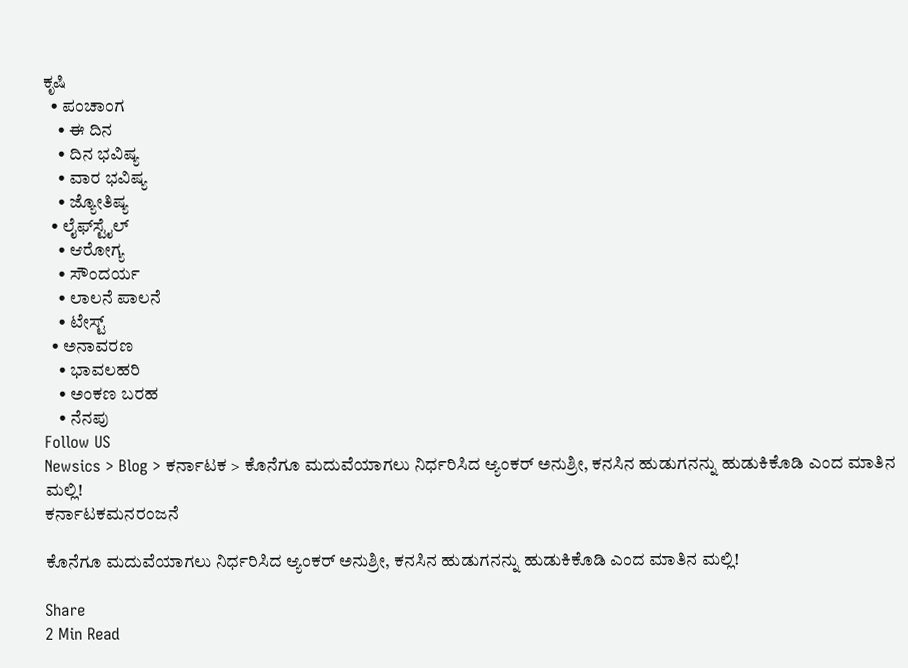ಕೃಷಿ
  • ಪಂಚಾಂಗ
    • ಈ ದಿನ
    • ದಿನ ಭವಿಷ್ಯ
    • ವಾರ ಭವಿಷ್ಯ
    • ಜ್ಯೋತಿಷ್ಯ
  • ಲೈಫ್‌ಸ್ಟೈಲ್
    • ಆರೋಗ್ಯ
    • ಸೌಂದರ್ಯ
    • ಲಾಲನೆ ಪಾಲನೆ
    • ಟೇಸ್ಟ್
  • ಅನಾವರಣ
    • ಭಾವಲಹರಿ
    • ಅಂಕಣ ಬರಹ
    • ನೆನಪು
Follow US
Newsics > Blog > ಕರ್ನಾಟಕ > ಕೊನೆಗೂ ಮದುವೆಯಾಗಲು ನಿರ್ಧರಿಸಿದ ಆ್ಯಂಕರ್ ಅನುಶ್ರೀ, ಕನಸಿನ ಹುಡುಗನನ್ನು ಹುಡುಕಿಕೊಡಿ ಎಂದ ಮಾತಿನ‌ ಮಲ್ಲಿ!
ಕರ್ನಾಟಕಮನರಂಜನೆ

ಕೊನೆಗೂ ಮದುವೆಯಾಗಲು ನಿರ್ಧರಿಸಿದ ಆ್ಯಂಕರ್ ಅನುಶ್ರೀ, ಕನಸಿನ ಹುಡುಗನನ್ನು ಹುಡುಕಿಕೊಡಿ ಎಂದ ಮಾತಿನ‌ ಮಲ್ಲಿ!

Share
2 Min Read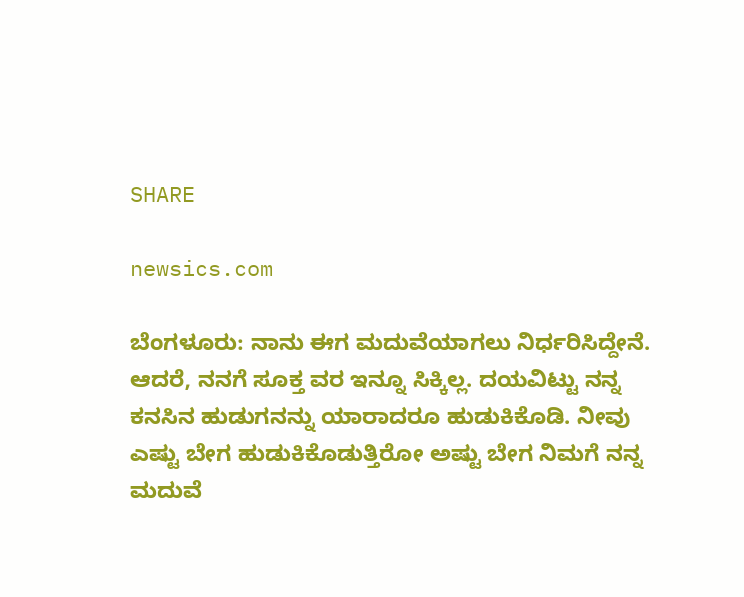SHARE

newsics.com

ಬೆಂಗಳೂರು: ನಾನು ಈಗ ಮದುವೆಯಾಗಲು ನಿರ್ಧರಿಸಿದ್ದೇನೆ. ಆದರೆ, ನನಗೆ ಸೂಕ್ತ ವರ ಇನ್ನೂ ಸಿಕ್ಕಿಲ್ಲ. ದಯವಿಟ್ಟು ನನ್ನ ಕನಸಿನ ಹುಡುಗನನ್ನು ಯಾರಾದರೂ ಹುಡುಕಿಕೊಡಿ. ನೀವು ಎಷ್ಟು ಬೇಗ ಹುಡುಕಿಕೊಡುತ್ತಿರೋ ಅಷ್ಟು ಬೇಗ ನಿಮಗೆ ನನ್ನ ಮದುವೆ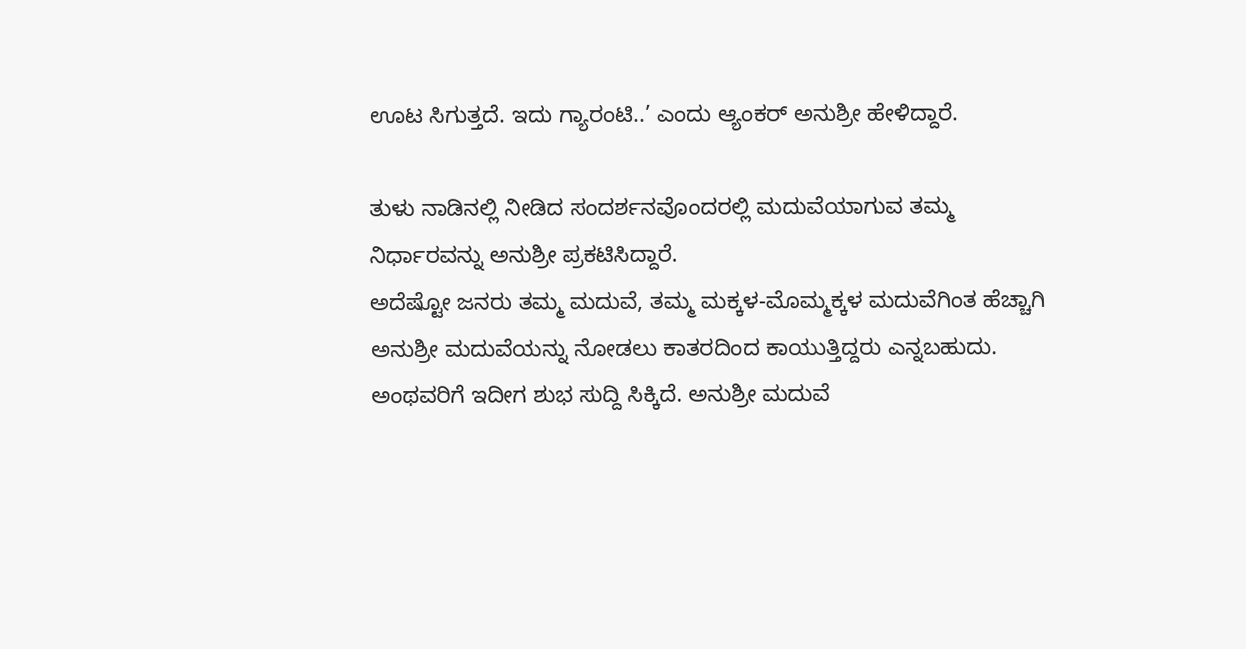ಊಟ ಸಿಗುತ್ತದೆ. ಇದು ಗ್ಯಾರಂಟಿ..’ ಎಂದು ಆ್ಯಂಕರ್ ಅನುಶ್ರೀ ಹೇಳಿದ್ದಾರೆ.

ತುಳು ನಾಡಿನಲ್ಲಿ ನೀಡಿದ ಸಂದರ್ಶನವೊಂದರಲ್ಲಿ ಮದುವೆಯಾಗುವ ತಮ್ಮ ನಿರ್ಧಾರವನ್ನು ಅನುಶ್ರೀ ಪ್ರಕಟಿಸಿದ್ದಾರೆ.
ಅದೆಷ್ಟೋ ಜನರು ತಮ್ಮ ಮದುವೆ, ತಮ್ಮ ಮಕ್ಕಳ-ಮೊಮ್ಮಕ್ಕಳ ಮದುವೆಗಿಂತ ಹೆಚ್ಚಾಗಿ ಅನುಶ್ರೀ ಮದುವೆಯನ್ನು ನೋಡಲು ಕಾತರದಿಂದ ಕಾಯುತ್ತಿದ್ದರು ಎನ್ನಬಹುದು. ಅಂಥವರಿಗೆ ಇದೀಗ ಶುಭ ಸುದ್ದಿ ಸಿಕ್ಕಿದೆ. ಅನುಶ್ರೀ ಮದುವೆ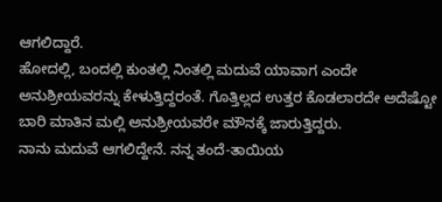ಆಗಲಿದ್ದಾರೆ.
ಹೋದಲ್ಲಿ, ಬಂದಲ್ಲಿ ಕುಂತಲ್ಲಿ ನಿಂತಲ್ಲಿ ಮದುವೆ ಯಾವಾಗ ಎಂದೇ ಅನುಶ್ರೀಯವರನ್ನು ಕೇಳುತ್ತಿದ್ದರಂತೆ. ಗೊತ್ತಿಲ್ಲದ ಉತ್ತರ ಕೊಡಲಾರದೇ ಅದೆಷ್ಟೋ ಬಾರಿ ಮಾತಿನ ಮಲ್ಲಿ ಅನುಶ್ರೀಯವರೇ ಮೌನಕ್ಕೆ ಜಾರುತ್ತಿದ್ದರು.
ನಾನು ಮದುವೆ ಆಗಲಿದ್ದೇನೆ. ನನ್ನ ತಂದೆ-ತಾಯಿಯ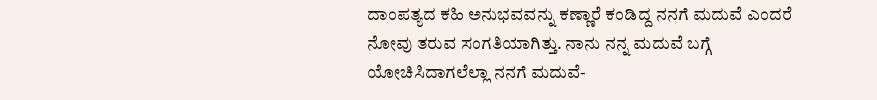ದಾಂಪತ್ಯದ ಕಹಿ ಅನುಭವವನ್ನು ಕಣ್ಣಾರೆ ಕಂಡಿದ್ದ ನನಗೆ ಮದುವೆ ಎಂದರೆ ನೋವು ತರುವ ಸಂಗತಿಯಾಗಿತ್ತು. ನಾನು ನನ್ನ ಮದುವೆ ಬಗ್ಗೆ ಯೋಚಿಸಿದಾಗಲೆಲ್ಲಾ ನನಗೆ ಮದುವೆ-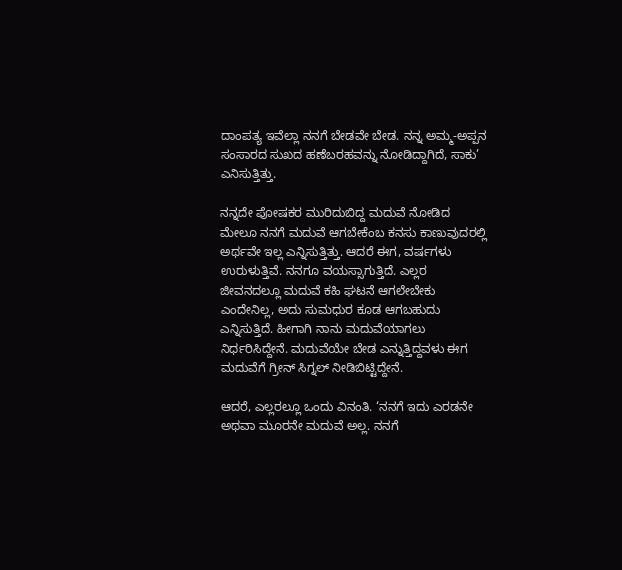ದಾಂಪತ್ಯ ಇವೆಲ್ಲಾ ನನಗೆ ಬೇಡವೇ ಬೇಡ. ನನ್ನ ಅಮ್ಮ-ಅಪ್ಪನ ಸಂಸಾರದ ಸುಖದ ಹಣೆಬರಹವನ್ನು ನೋಡಿದ್ದಾಗಿದೆ, ಸಾಕು’ ಎನಿಸುತ್ತಿತ್ತು.

ನನ್ನದೇ ಪೋಷಕರ ಮುರಿದುಬಿದ್ದ ಮದುವೆ ನೋಡಿದ ಮೇಲೂ ನನಗೆ ಮದುವೆ ಆಗಬೇಕೆಂಬ ಕನಸು ಕಾಣುವುದರಲ್ಲಿ ಅರ್ಥವೇ ಇಲ್ಲ ಎನ್ನಿಸುತ್ತಿತ್ತು. ಆದರೆ ಈಗ, ವರ್ಷಗಳು ಉರುಳುತ್ತಿವೆ. ನನಗೂ ವಯಸ್ಸಾಗುತ್ತಿದೆ. ಎಲ್ಲರ ಜೀವನದಲ್ಲೂ ಮದುವೆ ಕಹಿ ಘಟನೆ ಆಗಲೇಬೇಕು ಎಂದೇನಿಲ್ಲ, ಅದು ಸುಮಧುರ ಕೂಡ ಆಗಬಹುದು ಎನ್ನಿಸುತ್ತಿದೆ. ಹೀಗಾಗಿ ನಾನು ಮದುವೆಯಾಗಲು ನಿರ್ಧರಿಸಿದ್ದೇನೆ. ಮದುವೆಯೇ ಬೇಡ ಎನ್ನುತ್ತಿದ್ದವಳು ಈಗ ಮದುವೆಗೆ ಗ್ರೀನ್ ಸಿಗ್ನಲ್ ನೀಡಿಬಿಟ್ಟಿದ್ದೇನೆ.

ಆದರೆ, ಎಲ್ಲರಲ್ಲೂ ಒಂದು ವಿನಂತಿ. ‘ನನಗೆ ಇದು ಎರಡನೇ ಅಥವಾ ಮೂರನೇ ಮದುವೆ ಅಲ್ಲ. ನನಗೆ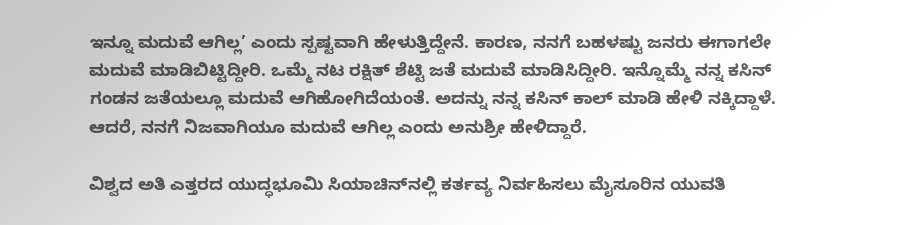ಇನ್ನೂ ಮದುವೆ ಆಗಿಲ್ಲ’ ಎಂದು ಸ್ಪಷ್ಟವಾಗಿ ಹೇಳುತ್ತಿದ್ದೇನೆ. ಕಾರಣ, ನನಗೆ ಬಹಳಷ್ಟು ಜನರು ಈಗಾಗಲೇ ಮದುವೆ ಮಾಡಿಬಿಟ್ಟಿದ್ದೀರಿ. ಒಮ್ಮೆ ನಟ ರಕ್ಷಿತ್ ಶೆಟ್ಟಿ ಜತೆ ಮದುವೆ ಮಾಡಿಸಿದ್ದೀರಿ. ಇನ್ನೊಮ್ಮೆ ನನ್ನ ಕಸಿನ್ ಗಂಡನ ಜತೆಯಲ್ಲೂ ಮದುವೆ ಆಗಿಹೋಗಿದೆಯಂತೆ. ಅದನ್ನು ನನ್ನ ಕಸಿನ್ ಕಾಲ್ ಮಾಡಿ ಹೇಳಿ ನಕ್ಕಿದ್ದಾಳೆ. ಆದರೆ, ನನಗೆ ನಿಜವಾಗಿಯೂ ಮದುವೆ ಆಗಿಲ್ಲ ಎಂದು‌ ಅನುಶ್ರೀ ಹೇಳಿದ್ದಾರೆ.

ವಿಶ್ವದ ಅತಿ ಎತ್ತರದ ಯುದ್ಧಭೂಮಿ ಸಿಯಾಚಿನ್‌ನಲ್ಲಿ ಕರ್ತವ್ಯ ನಿರ್ವಹಿಸಲು ಮೈಸೂರಿನ ಯುವತಿ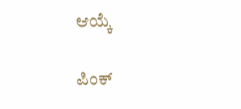ಆಯ್ಕೆ

ಪಿಂಕ್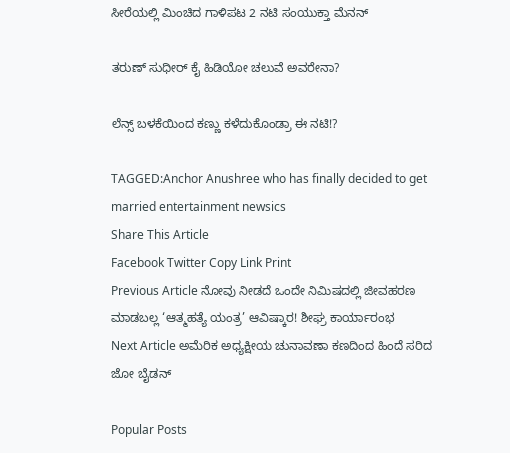ಸೀರೆಯಲ್ಲಿ ಮಿಂಚಿದ ಗಾಳಿಪಟ 2 ನಟಿ ಸಂಯುಕ್ತಾ ಮೆನನ್

ತರುಣ್ ಸುಧೀರ್ ಕೈ ಹಿಡಿಯೋ ಚಲುವೆ ಅವರೇನಾ?

ಲೆನ್ಸ್ ಬಳಕೆಯಿಂದ ಕಣ್ಣು ಕಳೆದುಕೊಂಡ್ರಾ ಈ ನಟಿ!?

TAGGED:Anchor Anushree who has finally decided to get married entertainment newsics
Share This Article
Facebook Twitter Copy Link Print
Previous Article ನೋವು ನೀಡದೆ ಒಂದೇ ನಿಮಿಷದಲ್ಲಿ ಜೀವಹರಣ ಮಾಡಬಲ್ಲ ‘ಆತ್ಮಹತ್ಯೆ ಯಂತ್ರ’ ಆವಿಷ್ಕಾರ! ಶೀಘ್ರ ಕಾರ್ಯಾರಂಭ
Next Article ಅಮೆರಿಕ ಅಧ್ಯಕ್ಷೀಯ ಚುನಾವಣಾ ಕಣದಿಂದ ಹಿಂದೆ ಸರಿದ ಜೋ ಬೈಡನ್

Popular Posts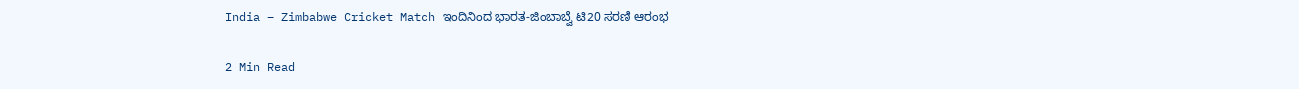India – Zimbabwe Cricket Match ಇಂದಿನಿಂದ ಭಾರತ-ಜಿಂಬಾಬ್ವೆ ಟಿ20 ಸರಣಿ ಆರಂಭ

2 Min Read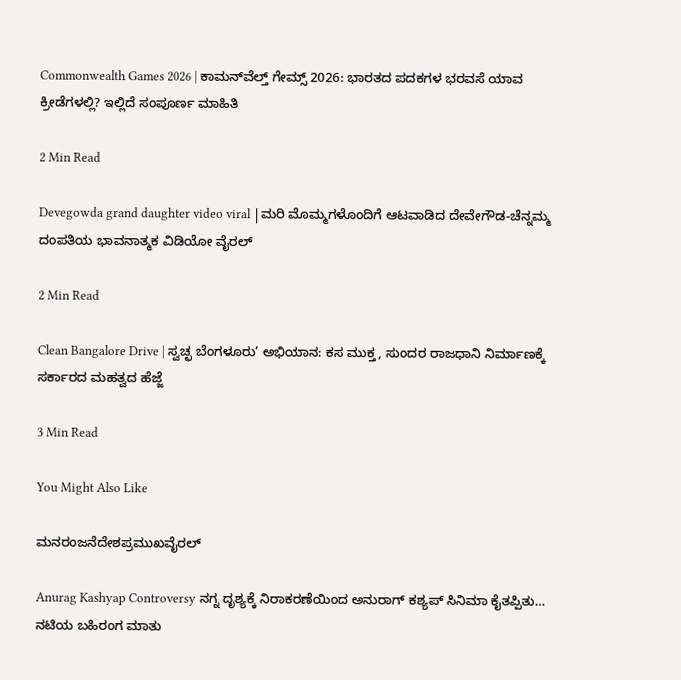Commonwealth Games 2026 | ಕಾಮನ್‌ವೆಲ್ತ್ ಗೇಮ್ಸ್ 2026: ಭಾರತದ ಪದಕಗಳ ಭರವಸೆ ಯಾವ ಕ್ರೀಡೆಗಳಲ್ಲಿ? ಇಲ್ಲಿದೆ ಸಂಪೂರ್ಣ ಮಾಹಿತಿ

2 Min Read

Devegowda grand daughter video viral |ಮರಿ ಮೊಮ್ಮಗಳೊಂದಿಗೆ ಆಟವಾಡಿದ ದೇವೇಗೌಡ-ಚೆನ್ನಮ್ಮ ದಂಪತಿಯ ಭಾವನಾತ್ಮಕ ವಿಡಿಯೋ ವೈರಲ್

2 Min Read

Clean Bangalore Drive | ಸ್ವಚ್ಛ ಬೆಂಗಳೂರು’ ಅಭಿಯಾನ: ಕಸ ಮುಕ್ತ, ಸುಂದರ ರಾಜಧಾನಿ ನಿರ್ಮಾಣಕ್ಕೆ ಸರ್ಕಾರದ ಮಹತ್ವದ ಹೆಜ್ಜೆ

3 Min Read

You Might Also Like

ಮನರಂಜನೆದೇಶಪ್ರಮುಖವೈರಲ್

Anurag Kashyap Controversy ನಗ್ನ ದೃಶ್ಯಕ್ಕೆ ನಿರಾಕರಣೆಯಿಂದ ಅನುರಾಗ್ ಕಶ್ಯಪ್ ಸಿನಿಮಾ ಕೈತಪ್ಪಿತು… ನಟಿಯ ಬಹಿರಂಗ ಮಾತು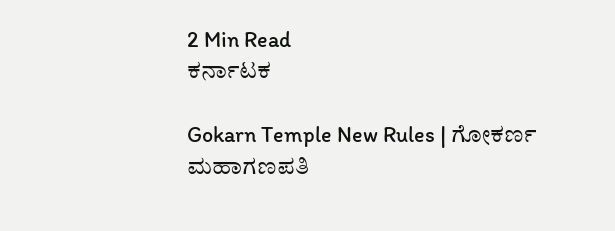2 Min Read
ಕರ್ನಾಟಕ

Gokarn Temple New Rules | ಗೋಕರ್ಣ ಮಹಾಗಣಪತಿ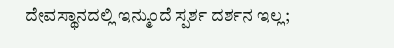ದೇವಸ್ಥಾನದಲ್ಲಿ ಇನ್ಮುಂದೆ ಸ್ಪರ್ಶ ದರ್ಶನ ಇಲ್ಲ;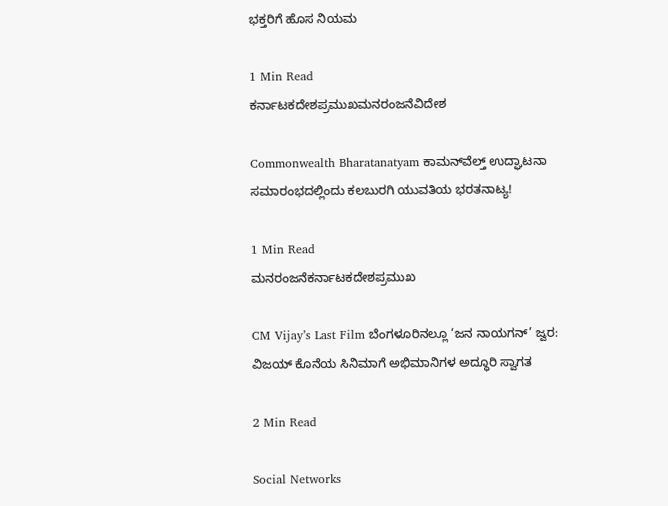ಭಕ್ತರಿಗೆ ಹೊಸ ನಿಯಮ

1 Min Read
ಕರ್ನಾಟಕದೇಶಪ್ರಮುಖಮನರಂಜನೆವಿದೇಶ

Commonwealth Bharatanatyam ಕಾಮನ್‌ವೆಲ್ತ್ ಉದ್ಘಾಟನಾ ಸಮಾರಂಭದಲ್ಲಿಂದು ಕಲಬುರಗಿ ಯುವತಿಯ ಭರತನಾಟ್ಯ!

1 Min Read
ಮನರಂಜನೆಕರ್ನಾಟಕದೇಶಪ್ರಮುಖ

CM Vijay’s Last Film ಬೆಂಗಳೂರಿನಲ್ಲೂ ‘ಜನ ನಾಯಗನ್’ ಜ್ವರ: ವಿಜಯ್ ಕೊನೆಯ ಸಿನಿಮಾಗೆ ಅಭಿಮಾನಿಗಳ ಅದ್ಧೂರಿ ಸ್ವಾಗತ

2 Min Read

Social Networks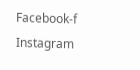Facebook-f Instagram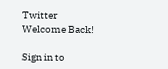Twitter
Welcome Back!

Sign in to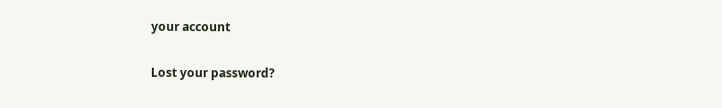your account

Lost your password?